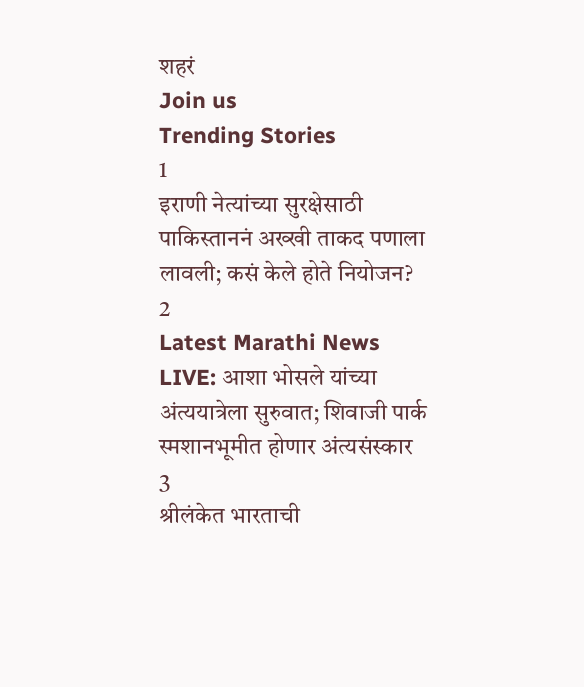शहरं
Join us
Trending Stories
1
इराणी नेत्यांच्या सुरक्षेसाठी पाकिस्ताननं अख्खी ताकद पणाला लावली; कसं केले होते नियोजन?
2
Latest Marathi News LIVE: आशा भोसले यांच्या अंत्ययात्रेला सुरुवात; शिवाजी पार्क स्मशानभूमीत होणार अंत्यसंस्कार
3
श्रीलंकेत भारताची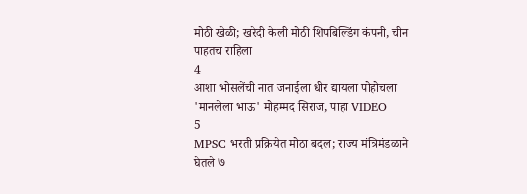मोठी खेळी; खरेदी केली मोठी शिपबिल्डिंग कंपनी, चीन पाहतच राहिला
4
आशा भोसलेंची नात जनाईला धीर द्यायला पोहोचला 'मानलेला भाऊ' मोहम्मद सिराज, पाहा VIDEO
5
MPSC भरती प्रक्रियेत मोठा बदल; राज्य मंत्रिमंडळाने घेतले ७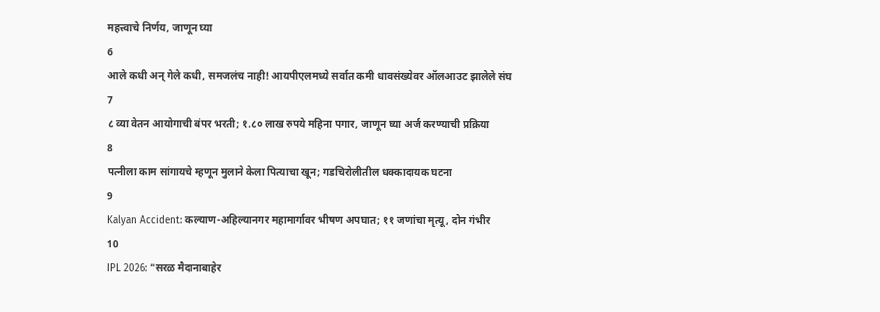महत्त्वाचे निर्णय, जाणून घ्या
6
आले कधी अन् गेले कधी, समजलंच नाही! आयपीएलमध्ये सर्वात कमी धावसंख्येवर ऑलआउट झालेले संघ
7
८ व्या वेतन आयोगाची बंपर भरती; १.८० लाख रुपये महिना पगार, जाणून घ्या अर्ज करण्याची प्रक्रिया
8
पत्नीला काम सांगायचे म्हणून मुलाने केला पित्याचा खून; गडचिरोलीतील धक्कादायक घटना
9
Kalyan Accident: कल्याण-अहिल्यानगर महामार्गावर भीषण अपघात; ११ जणांचा मृत्यू, दोन गंभीर
10
IPL 2026: "सरळ मैदानाबाहेर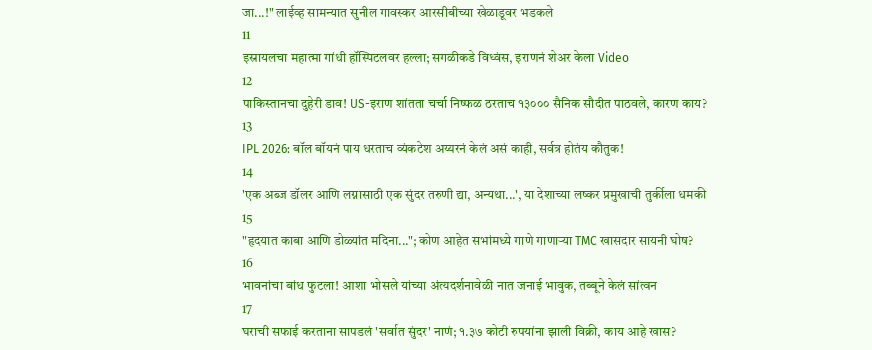जा...!" लाईव्ह सामन्यात सुनील गावस्कर आरसीबीच्या खेळाडूवर भडकले
11
इस्रायलचा महात्मा गांधी हॉस्पिटलवर हल्ला; सगळीकडे विध्वंस, इराणनं शेअर केला Video
12
पाकिस्तानचा दुहेरी डाव! US-इराण शांतता चर्चा निष्फळ ठरताच १३००० सैनिक सौदीत पाठवले, कारण काय?
13
IPL 2026: बॉल बॉयनं पाय धरताच व्यंकटेश अय्यरनं केलं असं काही, सर्वत्र होतंय कौतुक!
14
'एक अब्ज डॉलर आणि लग्नासाठी एक सुंदर तरुणी द्या, अन्यथा...', या देशाच्या लष्कर प्रमुखाची तुर्कीला धमकी
15
"हृदयात काबा आणि डोळ्यांत मदिना..."; कोण आहेत सभांमध्ये गाणे गाणाऱ्या TMC खासदार सायनी घोष?
16
भावनांचा बांध फुटला! आशा भोसले यांच्या अंत्यदर्शनावेळी नात जनाई भावुक, तब्बूने केलं सांत्वन
17
घराची सफाई करताना सापडलं 'सर्वात सुंदर' नाणं; १.३७ कोटी रुपयांना झाली विक्री, काय आहे खास?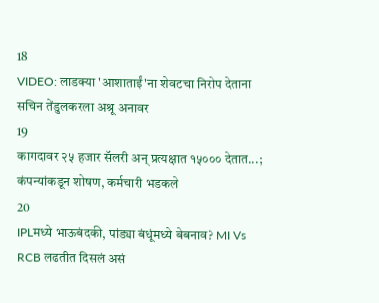18
VIDEO: लाडक्या 'आशाताईं'ना शेवटचा निरोप देताना सचिन तेंडुलकरला अश्रू अनावर
19
कागदावर २५ हजार सॅलरी अन् प्रत्यक्षात १५००० देतात...; कंपन्यांकडून शोषण, कर्मचारी भडकले
20
IPLमध्ये भाऊबंदकी, पांड्या बंधूंमध्ये बेबनाव? MI Vs RCB लढतीत दिसलं असं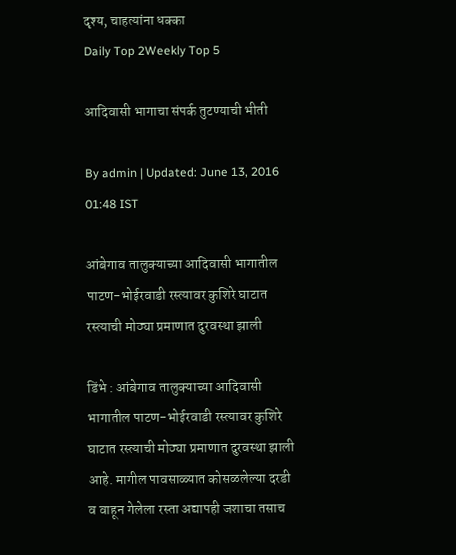दृश्य, चाहत्यांना धक्का
Daily Top 2Weekly Top 5

आदिवासी भागाचा संपर्क तुटण्याची भीती

By admin | Updated: June 13, 2016 01:48 IST

आंबेगाव तालुक्याच्या आदिवासी भागातील पाटण-भोईरवाडी रस्त्यावर कुशिरे घाटात रस्त्याची मोठ्या प्रमाणात दुरवस्था झाली

डिंभे : आंबेगाव तालुक्याच्या आदिवासी भागातील पाटण-भोईरवाडी रस्त्यावर कुशिरे घाटात रस्त्याची मोठ्या प्रमाणात दुरवस्था झाली आहे. मागील पावसाळ्यात कोसळलेल्या दरडी व वाहून गेलेला रस्ता अद्यापही जशाचा तसाच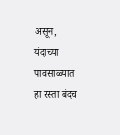असून, यंदाच्या पावसाळ्यात हा रस्ता बंदच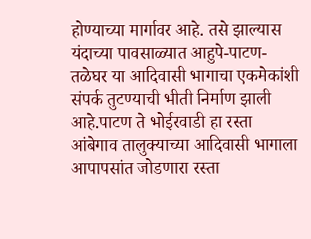होण्याच्या मार्गावर आहे. तसे झाल्यास यंदाच्या पावसाळ्यात आहुपे-पाटण-तळेघर या आदिवासी भागाचा एकमेकांशी संपर्क तुटण्याची भीती निर्माण झाली आहे.पाटण ते भोईरवाडी हा रस्ता आंबेगाव तालुक्याच्या आदिवासी भागाला आपापसांत जोडणारा रस्ता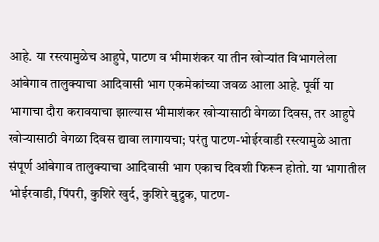आहे. या रस्त्यामुळेच आहुपे, पाटण व भीमाशंकर या तीन खोऱ्यांत विभागलेला आंबेगाव तालुक्याचा आदिवासी भाग एकमेकांच्या जवळ आला आहे. पूर्वी या भागाचा दौरा करावयाचा झाल्यास भीमाशंकर खोऱ्यासाठी वेगळा दिवस, तर आहुपे खोऱ्यासाठी वेगळा दिवस द्यावा लागायचा; परंतु पाटण-भोईरवाडी रस्त्यामुळे आता संपूर्ण आंबेगाव तालुक्याचा आदिवासी भाग एकाच दिवशी फिरून होतो. या भागातील भोईरवाडी, पिंपरी, कुशिरे खुर्द, कुशिरे बुद्रुक, पाटण-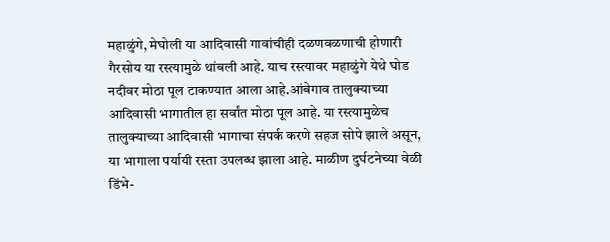महाळुंगे, मेघोली या आदिवासी गावांचीही दळणवळणाची होणारी गैरसोय या रस्त्यामुळे थांबली आहे. याच रस्त्यावर महाळुंगे येथे घोड नदीवर मोठा पूल टाकण्यात आला आहे.आंबेगाव तालुक्याच्या आदिवासी भागातील हा सर्वांत मोठा पूल आहे. या रस्त्यामुळेच तालुक्याच्या आदिवासी भागाचा संपर्क करणे सहज सोपे झाले असून, या भागाला पर्यायी रस्ता उपलब्ध झाला आहे. माळीण दुर्घटनेच्या वेळी डिंभे-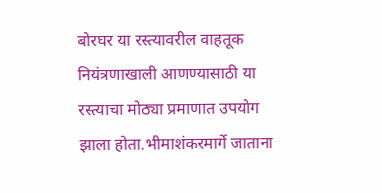बोरघर या रस्त्यावरील वाहतूक नियंत्रणाखाली आणण्यासाठी या रस्त्याचा मोठ्या प्रमाणात उपयोग झाला होता.भीमाशंकरमार्गे जाताना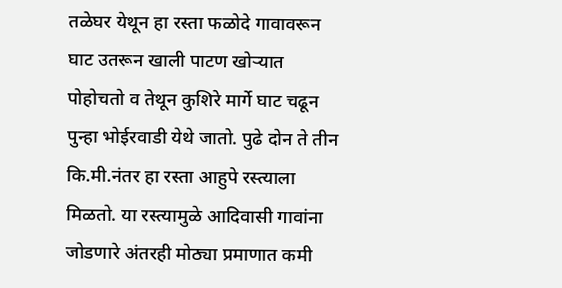तळेघर येथून हा रस्ता फळोदे गावावरून घाट उतरून खाली पाटण खोऱ्यात पोहोचतो व तेथून कुशिरे मार्गे घाट चढून पुन्हा भोईरवाडी येथे जातो. पुढे दोन ते तीन कि.मी.नंतर हा रस्ता आहुपे रस्त्याला मिळतो. या रस्त्यामुळे आदिवासी गावांना जोडणारे अंतरही मोठ्या प्रमाणात कमी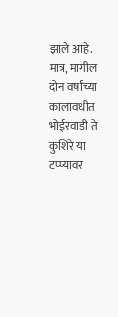झाले आहे. मात्र, मागील दोन वर्षांच्या कालावधीत भोईरवाडी ते कुशिरे या टप्प्यावर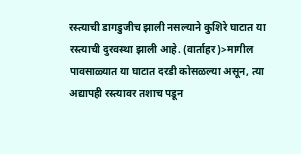रस्त्याची डागडुजीच झाली नसल्याने कुशिरे घाटात या रस्त्याची दुरवस्था झाली आहे. (वार्ताहर)>मागील पावसाळ्यात या घाटात दरडी कोसळल्या असून, त्या अद्यापही रस्त्यावर तशाच पडून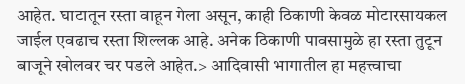आहेत. घाटातून रस्ता वाहून गेला असून, काही ठिकाणी केवळ मोटारसायकल जाईल एवढाच रस्ता शिल्लक आहे. अनेक ठिकाणी पावसामुळे हा रस्ता तुटून बाजूने खोलवर चर पडले आहेत.> आदिवासी भागातील हा महत्त्वाचा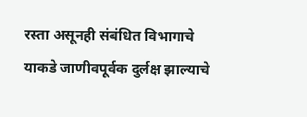रस्ता असूनही संबंधित विभागाचे याकडे जाणीवपूर्वक दुर्लक्ष झाल्याचे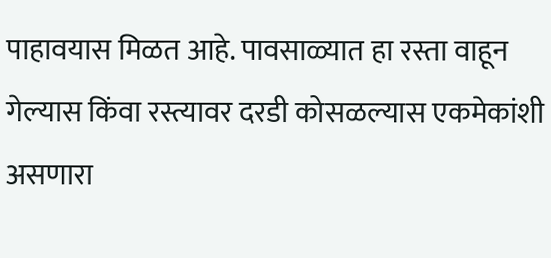पाहावयास मिळत आहे. पावसाळ्यात हा रस्ता वाहून गेल्यास किंवा रस्त्यावर दरडी कोसळल्यास एकमेकांशी असणारा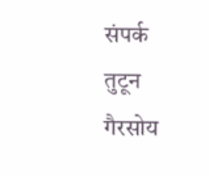संपर्क तुटून गैरसोय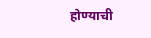होण्याची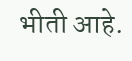भीती आहे.